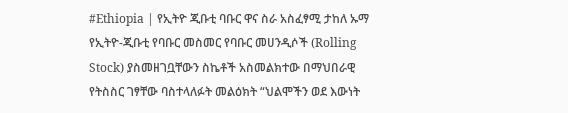#Ethiopia | የኢትዮ ጂቡቲ ባቡር ዋና ስራ አስፈፃሚ ታከለ ኡማ የኢትዮ-ጂቡቲ የባቡር መስመር የባቡር መሀንዲሶች (Rolling Stock) ያስመዘገቧቸውን ስኬቶች አስመልክተው በማህበራዊ የትስስር ገፃቸው ባስተላለፉት መልዕክት “ህልሞችን ወደ እውነት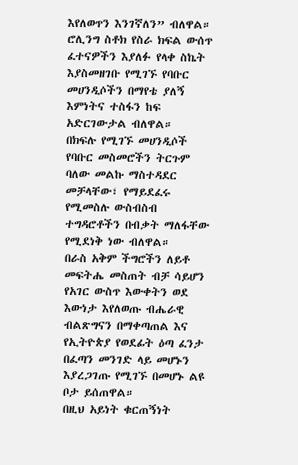እየለወጥን እንገኛለን” ብለዋል።
ሮሊንግ ስቶክ የስራ ክፍል ውሰጥ ፈተናዎችን እያለፉ የላቀ ስኬት እያስመዘገቡ የሚገኙ የባቡር መሀንዲሶችን በማየቴ ያለኝ እምነትና ተስፋን ከፍ አድርገውታል ብለዋል።
በክፍሉ የሚገኙ መሀንዲሶች የባቡር መስመሮችን ትርጉም ባለው መልኩ ማስተዳደር መቻላቸው፣ የማይደፈሩ የሚመስሉ ውስብስብ ተግዳሮቶችን በብቃት ማለፋቸው የሚደነቅ ነው ብለዋል።
በራስ አቅም ችግሮችን ለይቶ መፍትሔ መስጠት ብቻ ሳይሆን የአገር ውስጥ እውቀትን ወደ እውነታ እየለወጡ ብሔራዊ ብልጽግናን በማቀጣጠል እና የኢትዮጵያ የወደፊት ዕጣ ፈንታ በፈጣን መንገድ ላይ መሆኑን እያረጋገጡ የሚገኙ በመሆኑ ልዩ ቦታ ይሰጠዋል።
በዚህ አይነት ቁርጠኝነት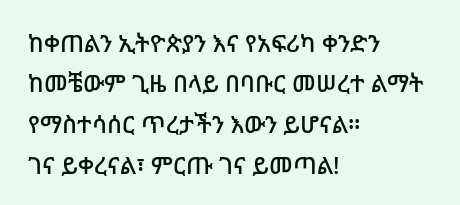ከቀጠልን ኢትዮጵያን እና የአፍሪካ ቀንድን ከመቼውም ጊዜ በላይ በባቡር መሠረተ ልማት የማስተሳሰር ጥረታችን እውን ይሆናል።
ገና ይቀረናል፣ ምርጡ ገና ይመጣል!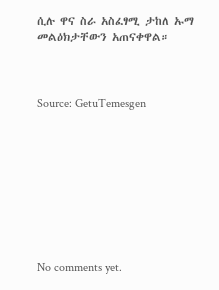ሲሉ ዋና ስራ አስፈፃሚ ታከለ ኡማ መልዕክታቸውን አጠናቀዋል።



Source: GetuTemesgen









No comments yet.